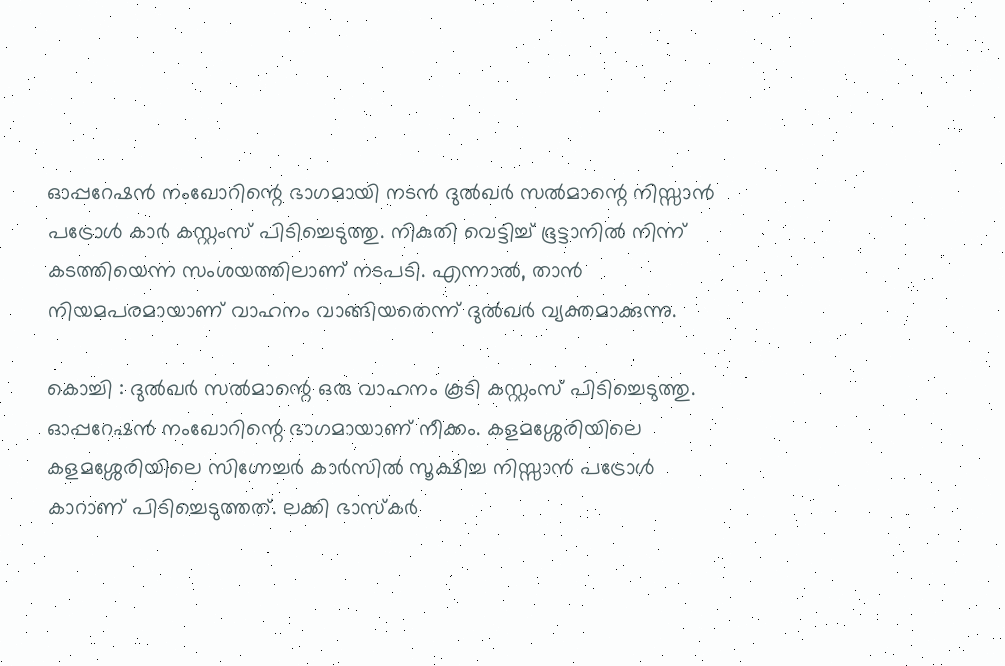ഓപ്പറേഷൻ നംഖോറിന്റെ ഭാഗമായി നടൻ ദുൽഖർ സൽമാന്റെ നിസ്സാൻ പട്രോൾ കാർ കസ്റ്റംസ് പിടിച്ചെടുത്തു. നികുതി വെട്ടിച്ച് ഭൂട്ടാനിൽ നിന്ന് കടത്തിയെന്ന സംശയത്തിലാണ് നടപടി. എന്നാൽ, താൻ നിയമപരമായാണ് വാഹനം വാങ്ങിയതെന്ന് ദുൽഖർ വ്യക്തമാക്കുന്നു.

കൊച്ചി : ദുൽഖർ സൽമാന്റെ ഒരു വാഹനം കൂടി കസ്റ്റംസ് പിടിച്ചെടുത്തു. ഓപ്പറേഷൻ നംഖോറിന്റെ ഭാഗമായാണ് നീക്കം. കളമശ്ശേരിയിലെ കളമശ്ശേരിയിലെ സിഗ്നേച്ചര്‍ കാര്‍സില്‍ സൂക്ഷിച്ച നിസ്സാൻ പട്രോൾ കാറാണ് പിടിച്ചെടുത്തത്. ലക്കി ഭാസ്കർ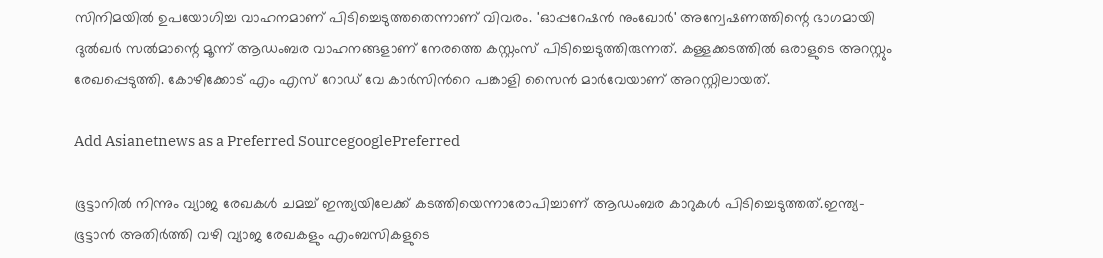സിനിമയിൽ ഉപയോഗിച്ച വാഹനമാണ് പിടിച്ചെടുത്തതെന്നാണ് വിവരം. 'ഓപ്പറേഷൻ നുംഖോർ' അന്വേഷണത്തിന്റെ ഭാഗമായി ദുൽഖർ സൽമാന്റെ മൂന്ന് ആഡംബര വാഹനങ്ങളാണ് നേരത്തെ കസ്റ്റംസ് പിടിച്ചെടുത്തിരുന്നത്. കള്ളക്കടത്തില്‍ ഒരാളുടെ അറസ്റ്റും രേഖപ്പെടുത്തി. കോഴിക്കോട് എം എസ് റോഡ് വേ കാര്‍സിന്‍റെ പങ്കാളി സൈന്‍ മാര്‍വേയാണ് അറസ്റ്റിലായത്.

Add Asianetnews as a Preferred SourcegooglePreferred

ഭൂട്ടാനിൽ നിന്നും വ്യാജ രേഖകൾ ചമച്ച് ഇന്ത്യയിലേക്ക് കടത്തിയെന്നാരോപിച്ചാണ് ആഡംബര കാറുകൾ പിടിച്ചെടുത്തത്.ഇന്ത്യ-ഭൂട്ടാൻ അതിർത്തി വഴി വ്യാജ രേഖകളും എംബസികളുടെ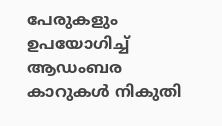പേരുകളും ഉപയോഗിച്ച് ആഡംബര കാറുകൾ നികുതി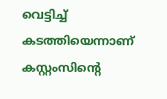വെട്ടിച്ച് കടത്തിയെന്നാണ് കസ്റ്റംസിന്റെ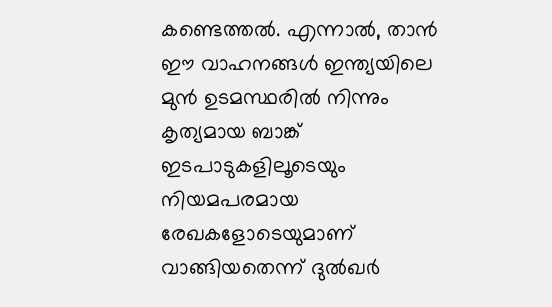കണ്ടെത്തൽ. എന്നാൽ, താൻ ഈ വാഹനങ്ങൾ ഇന്ത്യയിലെ മുൻ ഉടമസ്ഥരിൽ നിന്നും കൃത്യമായ ബാങ്ക് ഇടപാടുകളിലൂടെയും നിയമപരമായ രേഖകളോടെയുമാണ് വാങ്ങിയതെന്ന് ദുൽഖർ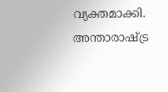വ്യക്തമാക്കി. അന്താരാഷ്ട്ര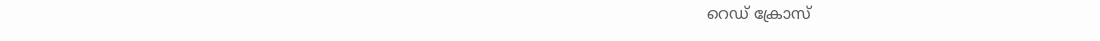റെഡ് ക്രോസ്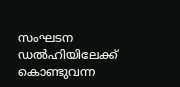സംഘടന ഡൽഹിയിലേക്ക് കൊണ്ടുവന്ന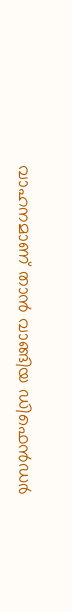വാഹനമാണ് താൻ വാങ്ങിയ ഡിഫെൻഡർ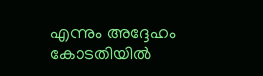എന്നും അദ്ദേഹം കോടതിയിൽ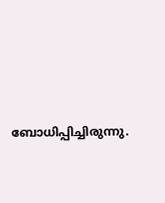ബോധിപ്പിച്ചിരുന്നു.